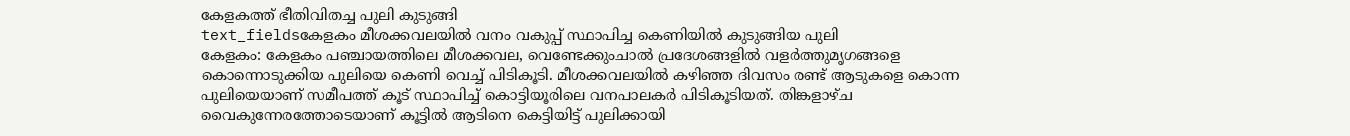കേളകത്ത് ഭീതിവിതച്ച പുലി കുടുങ്ങി
text_fieldsകേളകം മീശക്കവലയിൽ വനം വകുപ്പ് സ്ഥാപിച്ച കെണിയിൽ കുടുങ്ങിയ പുലി
കേളകം: കേളകം പഞ്ചായത്തിലെ മീശക്കവല, വെണ്ടേക്കുംചാൽ പ്രദേശങ്ങളിൽ വളർത്തുമൃഗങ്ങളെ കൊന്നൊടുക്കിയ പുലിയെ കെണി വെച്ച് പിടികൂടി. മീശക്കവലയിൽ കഴിഞ്ഞ ദിവസം രണ്ട് ആടുകളെ കൊന്ന പുലിയെയാണ് സമീപത്ത് കൂട് സ്ഥാപിച്ച് കൊട്ടിയൂരിലെ വനപാലകർ പിടികൂടിയത്. തിങ്കളാഴ്ച വൈകുന്നേരത്തോടെയാണ് കൂട്ടിൽ ആടിനെ കെട്ടിയിട്ട് പുലിക്കായി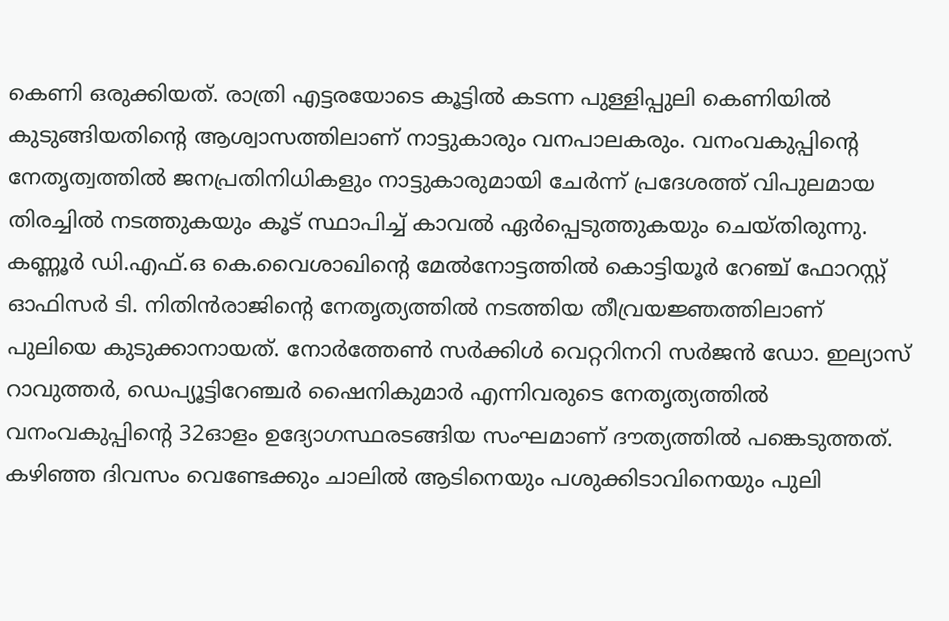കെണി ഒരുക്കിയത്. രാത്രി എട്ടരയോടെ കൂട്ടിൽ കടന്ന പുള്ളിപ്പുലി കെണിയിൽ കുടുങ്ങിയതിന്റെ ആശ്വാസത്തിലാണ് നാട്ടുകാരും വനപാലകരും. വനംവകുപ്പിന്റെ നേതൃത്വത്തിൽ ജനപ്രതിനിധികളും നാട്ടുകാരുമായി ചേർന്ന് പ്രദേശത്ത് വിപുലമായ തിരച്ചിൽ നടത്തുകയും കൂട് സ്ഥാപിച്ച് കാവൽ ഏർപ്പെടുത്തുകയും ചെയ്തിരുന്നു.
കണ്ണൂർ ഡി.എഫ്.ഒ കെ.വൈശാഖിന്റെ മേൽനോട്ടത്തിൽ കൊട്ടിയൂർ റേഞ്ച് ഫോറസ്റ്റ് ഓഫിസർ ടി. നിതിൻരാജിന്റെ നേതൃത്യത്തിൽ നടത്തിയ തീവ്രയജ്ഞത്തിലാണ് പുലിയെ കുടുക്കാനായത്. നോർത്തേൺ സർക്കിൾ വെറ്ററിനറി സർജൻ ഡോ. ഇല്യാസ് റാവുത്തർ, ഡെപ്യൂട്ടിറേഞ്ചർ ഷൈനികുമാർ എന്നിവരുടെ നേതൃത്യത്തിൽ വനംവകുപ്പിന്റെ 32ഓളം ഉദ്യോഗസ്ഥരടങ്ങിയ സംഘമാണ് ദൗത്യത്തിൽ പങ്കെടുത്തത്. കഴിഞ്ഞ ദിവസം വെണ്ടേക്കും ചാലിൽ ആടിനെയും പശുക്കിടാവിനെയും പുലി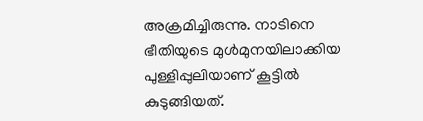അക്രമിച്ചിരുന്നു. നാടിനെ ഭീതിയുടെ മുൾമുനയിലാക്കിയ പുള്ളിപ്പുലിയാണ് കൂട്ടിൽ കുടുങ്ങിയത്.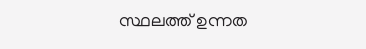സ്ഥലത്ത് ഉന്നത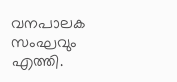വനപാലക സംഘവും എത്തി.